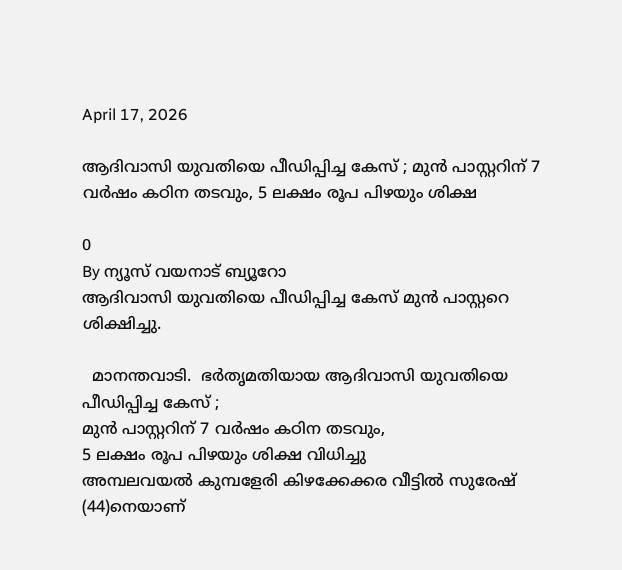April 17, 2026

ആദിവാസി യുവതിയെ പീഡിപ്പിച്ച കേസ് ; മുൻ പാസ്റ്ററിന് 7 വര്‍ഷം കഠിന തടവും, 5 ലക്ഷം രൂപ പിഴയും ശിക്ഷ

0
By ന്യൂസ് വയനാട് ബ്യൂറോ
ആദിവാസി യുവതിയെ പീഡിപ്പിച്ച കേസ് മുൻ പാസ്റ്ററെ ശിക്ഷിച്ചു.

  മാനന്തവാടി.  ഭര്‍തൃമതിയായ ആദിവാസി യുവതിയെ
പീഡിപ്പിച്ച കേസ് ;
മുൻ പാസ്റ്ററിന് 7 വര്‍ഷം കഠിന തടവും,
5 ലക്ഷം രൂപ പിഴയും ശിക്ഷ വിധിച്ചു
അമ്പലവയല്‍ കുമ്പളേരി കിഴക്കേക്കര വീട്ടില്‍ സുരേഷ് (44)നെയാണ്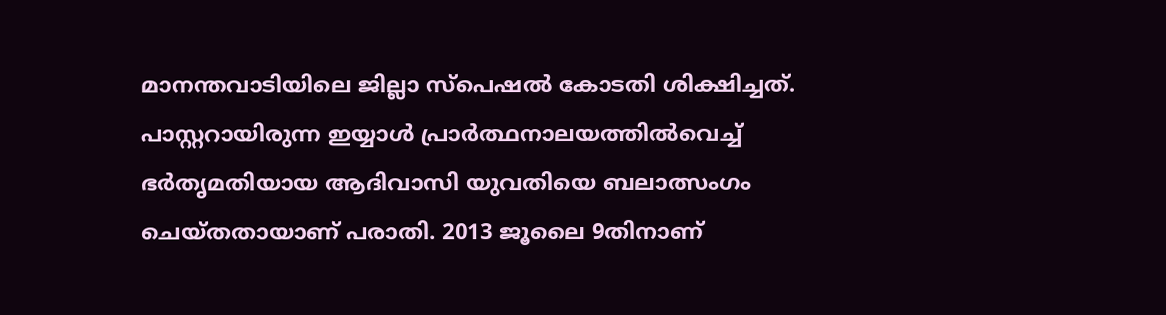മാനന്തവാടിയിലെ ജില്ലാ സ്പെഷൽ കോടതി ശിക്ഷിച്ചത്. പാസ്റ്ററായിരുന്ന ഇയ്യാള്‍ പ്രാര്‍ത്ഥനാലയത്തില്‍വെച്ച് ഭര്‍തൃമതിയായ ആദിവാസി യുവതിയെ ബലാത്സംഗം ചെയ്തതായാണ് പരാതി. 2013 ജൂലൈ 9തിനാണ്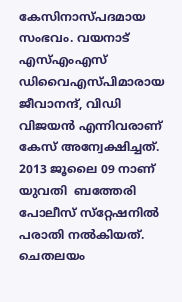കേസിനാസ്പദമായ സംഭവം. വയനാട് എസ്എംഎസ് ഡിവൈഎസ്പിമാരായ ജീവാനന്ദ്, വിഡി വിജയന്‍ എന്നിവരാണ് കേസ് അന്വേക്ഷിച്ചത്.
2013 ജൂലൈ 09 നാണ് യുവതി  ബത്തേരി പോലീസ് സ്‌റ്റേഷനില്‍ പരാതി നല്‍കിയത്. ചെതലയം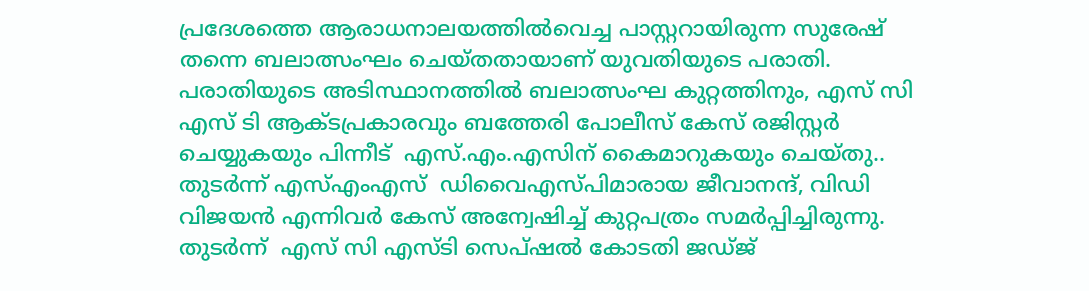പ്രദേശത്തെ ആരാധനാലയത്തില്‍വെച്ച പാസ്റ്ററായിരുന്ന സുരേഷ് തന്നെ ബലാത്സംഘം ചെയ്തതായാണ് യുവതിയുടെ പരാതി. പരാതിയുടെ അടിസ്ഥാനത്തില്‍ ബലാത്സംഘ കുറ്റത്തിനും, എസ് സി എസ് ടി ആക്ടപ്രകാരവും ബത്തേരി പോലീസ് കേസ് രജിസ്റ്റര്‍ ചെയ്യുകയും പിന്നീട്  എസ്.എം.എസിന് കൈമാറുകയും ചെയ്തു.. തുടര്‍ന്ന് എസ്എംഎസ്  ഡിവൈഎസ്പിമാരായ ജീവാനന്ദ്, വിഡി വിജയന്‍ എന്നിവര്‍ കേസ് അന്വേഷിച്ച് കുറ്റപത്രം സമര്‍പ്പിച്ചിരുന്നു. തുടര്‍ന്ന്  എസ് സി എസ്ടി സെപ്ഷൽ കോടതി ജഡ്ജ്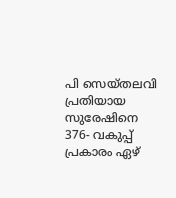പി സെയ്തലവി പ്രതിയായ സുരേഷിനെ 376- വകുപ്പ് പ്രകാരം ഏഴ്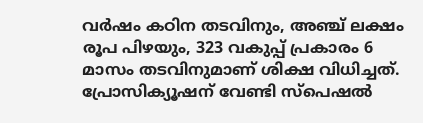വര്‍ഷം കഠിന തടവിനും, അഞ്ച് ലക്ഷം രൂപ പിഴയും, 323 വകുപ്പ് പ്രകാരം 6 മാസം തടവിനുമാണ് ശിക്ഷ വിധിച്ചത്. പ്രോസിക്യൂഷന് വേണ്ടി സ്‌പെഷല്‍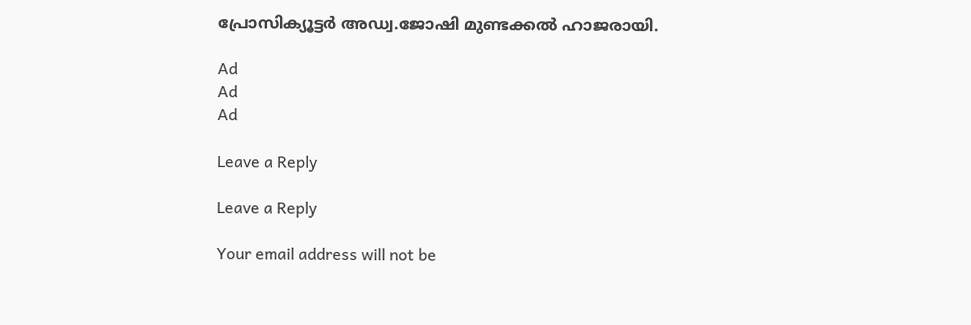പ്രോസിക്യൂട്ടര്‍ അഡ്വ.ജോഷി മുണ്ടക്കല്‍ ഹാജരായി.

Ad
Ad
Ad

Leave a Reply

Leave a Reply

Your email address will not be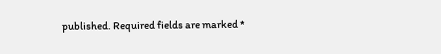published. Required fields are marked *